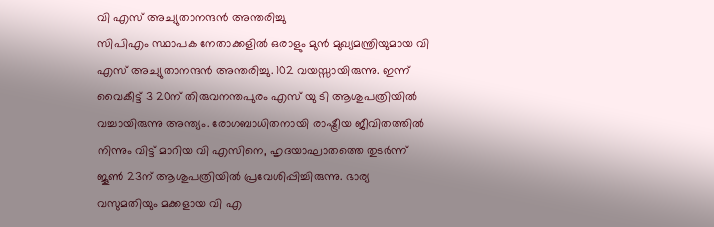വി എസ് അച്യുതാനന്ദൻ അന്തരിച്ചു
സിപിഎം സ്ഥാപക നേതാക്കളിൽ ഒരാളും മുൻ മുഖ്യമന്ത്രിയുമായ വി എസ് അച്യുതാനന്ദൻ അന്തരിച്ചു. 102 വയസ്സായിരുന്നു. ഇന്ന് വൈകീട്ട് 3 20ന് തിരുവനന്തപുരം എസ് യു ടി ആശുപത്രിയിൽ വച്ചായിരുന്നു അന്ത്യം. രോഗബാധിതനായി രാഷ്ട്രീയ ജീവിതത്തിൽ നിന്നും വിട്ട് മാറിയ വി എസിനെ, ഹൃദയാഘാതത്തെ തുടർന്ന് ജൂൺ 23ന് ആശുപത്രിയിൽ പ്രവേശിപ്പിച്ചിരുന്നു. ഭാര്യ വസുമതിയും മക്കളായ വി എ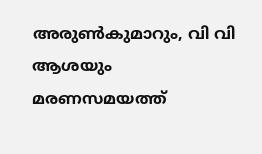അരുൺകുമാറും, വി വി ആശയും മരണസമയത്ത്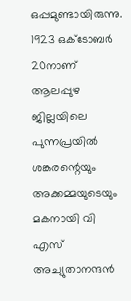ഒപ്പമുണ്ടായിരുന്നു.
1923 ഒക്ടോബർ 20നാണ് ആലപ്പുഴ ജില്ലയിലെ പുന്നപ്രയിൽ ശങ്കരന്റെയും അക്കമ്മയുടെയും മകനായി വി എസ് അച്യുതാനന്ദൻ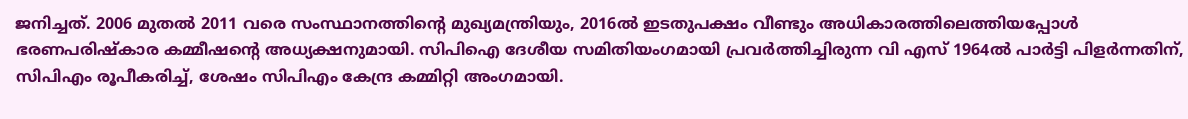ജനിച്ചത്. 2006 മുതൽ 2011 വരെ സംസ്ഥാനത്തിന്റെ മുഖ്യമന്ത്രിയും, 2016ൽ ഇടതുപക്ഷം വീണ്ടും അധികാരത്തിലെത്തിയപ്പോൾ ഭരണപരിഷ്കാര കമ്മീഷന്റെ അധ്യക്ഷനുമായി. സിപിഐ ദേശീയ സമിതിയംഗമായി പ്രവർത്തിച്ചിരുന്ന വി എസ് 1964ൽ പാർട്ടി പിളർന്നതിന്, സിപിഎം രൂപീകരിച്ച്, ശേഷം സിപിഎം കേന്ദ്ര കമ്മിറ്റി അംഗമായി.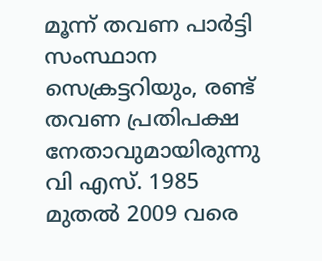മൂന്ന് തവണ പാർട്ടി സംസ്ഥാന സെക്രട്ടറിയും, രണ്ട് തവണ പ്രതിപക്ഷ നേതാവുമായിരുന്നു വി എസ്. 1985 മുതൽ 2009 വരെ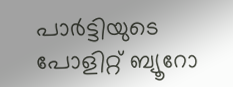പാർട്ടിയുടെ പോളിറ്റ് ബ്യൂറോ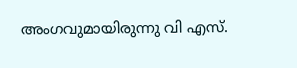അംഗവുമായിരുന്നു വി എസ്.